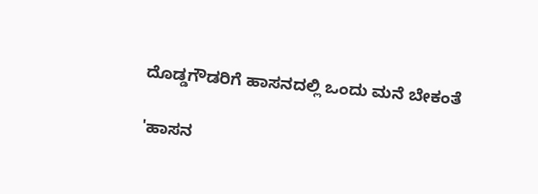ದೊಡ್ಡಗೌಡರಿಗೆ ಹಾಸನದಲ್ಲಿ ಒಂದು ಮನೆ ಬೇಕಂತೆ

'ಹಾಸನ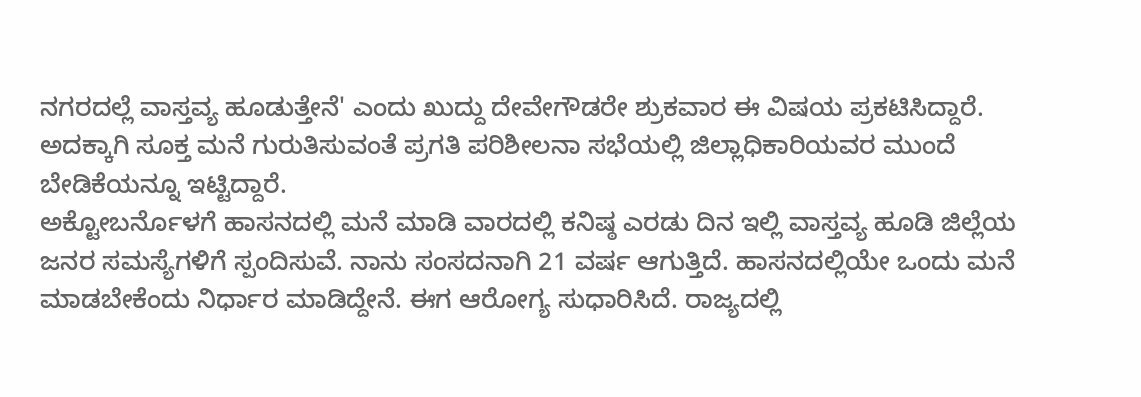ನಗರದಲ್ಲೆ ವಾಸ್ತವ್ಯ ಹೂಡುತ್ತೇನೆ' ಎಂದು ಖುದ್ದು ದೇವೇಗೌಡರೇ ಶ್ರುಕವಾರ ಈ ವಿಷಯ ಪ್ರಕಟಿಸಿದ್ದಾರೆ. ಅದಕ್ಕಾಗಿ ಸೂಕ್ತ ಮನೆ ಗುರುತಿಸುವಂತೆ ಪ್ರಗತಿ ಪರಿಶೀಲನಾ ಸಭೆಯಲ್ಲಿ ಜಿಲ್ಲಾಧಿಕಾರಿಯವರ ಮುಂದೆ ಬೇಡಿಕೆಯನ್ನೂ ಇಟ್ಟಿದ್ದಾರೆ.
ಅಕ್ಟೋಬರ್ನೊಳಗೆ ಹಾಸನದಲ್ಲಿ ಮನೆ ಮಾಡಿ ವಾರದಲ್ಲಿ ಕನಿಷ್ಠ ಎರಡು ದಿನ ಇಲ್ಲಿ ವಾಸ್ತವ್ಯ ಹೂಡಿ ಜಿಲ್ಲೆಯ ಜನರ ಸಮಸ್ಯೆಗಳಿಗೆ ಸ್ಪಂದಿಸುವೆ. ನಾನು ಸಂಸದನಾಗಿ 21 ವರ್ಷ ಆಗುತ್ತಿದೆ. ಹಾಸನದಲ್ಲಿಯೇ ಒಂದು ಮನೆ ಮಾಡಬೇಕೆಂದು ನಿರ್ಧಾರ ಮಾಡಿದ್ದೇನೆ. ಈಗ ಆರೋಗ್ಯ ಸುಧಾರಿಸಿದೆ. ರಾಜ್ಯದಲ್ಲಿ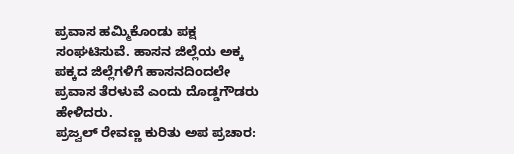ಪ್ರವಾಸ ಹಮ್ಮಿಕೊಂಡು ಪಕ್ಷ ಸಂಘಟಿಸುವೆ. ಹಾಸನ ಜಿಲ್ಲೆಯ ಅಕ್ಕ ಪಕ್ಕದ ಜಿಲ್ಲೆಗಳಿಗೆ ಹಾಸನದಿಂದಲೇ ಪ್ರವಾಸ ತೆರಳುವೆ ಎಂದು ದೊಡ್ಡಗೌಡರು ಹೇಳಿದರು.
ಪ್ರಜ್ವಲ್ ರೇವಣ್ಣ ಕುರಿತು ಅಪ ಪ್ರಚಾರ: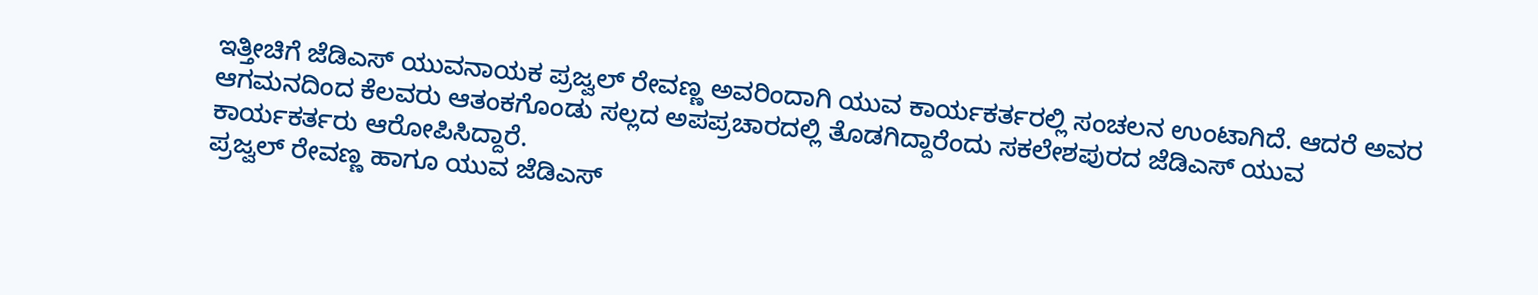ಇತ್ತೀಚಿಗೆ ಜೆಡಿಎಸ್ ಯುವನಾಯಕ ಪ್ರಜ್ವಲ್ ರೇವಣ್ಣ ಅವರಿಂದಾಗಿ ಯುವ ಕಾರ್ಯಕರ್ತರಲ್ಲಿ ಸಂಚಲನ ಉಂಟಾಗಿದೆ. ಆದರೆ ಅವರ ಆಗಮನದಿಂದ ಕೆಲವರು ಆತಂಕಗೊಂಡು ಸಲ್ಲದ ಅಪಪ್ರಚಾರದಲ್ಲಿ ತೊಡಗಿದ್ದಾರೆಂದು ಸಕಲೇಶಪುರದ ಜೆಡಿಎಸ್ ಯುವ ಕಾರ್ಯಕರ್ತರು ಆರೋಪಿಸಿದ್ದಾರೆ.
ಪ್ರಜ್ವಲ್ ರೇವಣ್ಣ ಹಾಗೂ ಯುವ ಜೆಡಿಎಸ್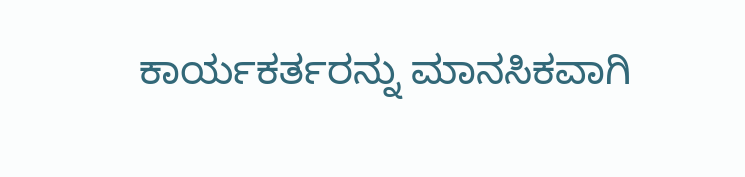ಕಾರ್ಯಕರ್ತರನ್ನು ಮಾನಸಿಕವಾಗಿ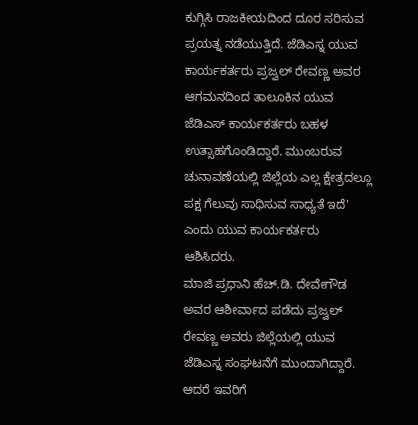ಕುಗ್ಗಿಸಿ ರಾಜಕೀಯದಿಂದ ದೂರ ಸರಿಸುವ ಪ್ರಯತ್ನ ನಡೆಯುತ್ತಿದೆ. ಜೆಡಿಎಸ್ನ ಯುವ ಕಾರ್ಯಕರ್ತರು ಪ್ರಜ್ವಲ್ ರೇವಣ್ಣ ಅವರ ಆಗಮನದಿಂದ ತಾಲೂಕಿನ ಯುವ ಜೆಡಿಎಸ್ ಕಾರ್ಯಕರ್ತರು ಬಹಳ ಉತ್ಸಾಹಗೊಂಡಿದ್ದಾರೆ. ಮುಂಬರುವ ಚುನಾವಣೆಯಲ್ಲಿ ಜಿಲ್ಲೆಯ ಎಲ್ಲ ಕ್ಷೇತ್ರದಲ್ಲೂ ಪಕ್ಷ ಗೆಲುವು ಸಾಧಿಸುವ ಸಾಧ್ಯತೆ ಇದೆ' ಎಂದು ಯುವ ಕಾರ್ಯಕರ್ತರು ಆಶಿಸಿದರು.
ಮಾಜಿ ಪ್ರಧಾನಿ ಹೆಚ್.ಡಿ. ದೇವೇಗೌಡ ಅವರ ಆಶೀರ್ವಾದ ಪಡೆದು ಪ್ರಜ್ವಲ್ ರೇವಣ್ಣ ಅವರು ಜಿಲ್ಲೆಯಲ್ಲಿ ಯುವ ಜೆಡಿಎಸ್ನ ಸಂಘಟನೆಗೆ ಮುಂದಾಗಿದ್ದಾರೆ. ಆದರೆ ಇವರಿಗೆ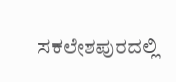ಸಕಲೇಶಪುರದಲ್ಲಿ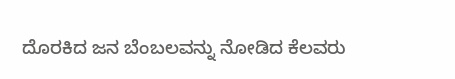ದೊರಕಿದ ಜನ ಬೆಂಬಲವನ್ನು ನೋಡಿದ ಕೆಲವರು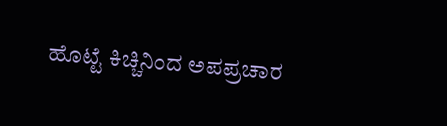ಹೊಟ್ಟೆ ಕಿಚ್ಚಿನಿಂದ ಅಪಪ್ರಚಾರ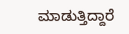ಮಾಡುತ್ತಿದ್ದಾರೆ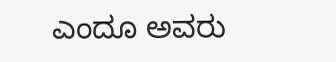ಎಂದೂ ಅವರು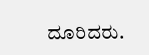ದೂರಿದರು.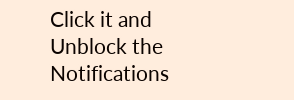Click it and Unblock the Notifications